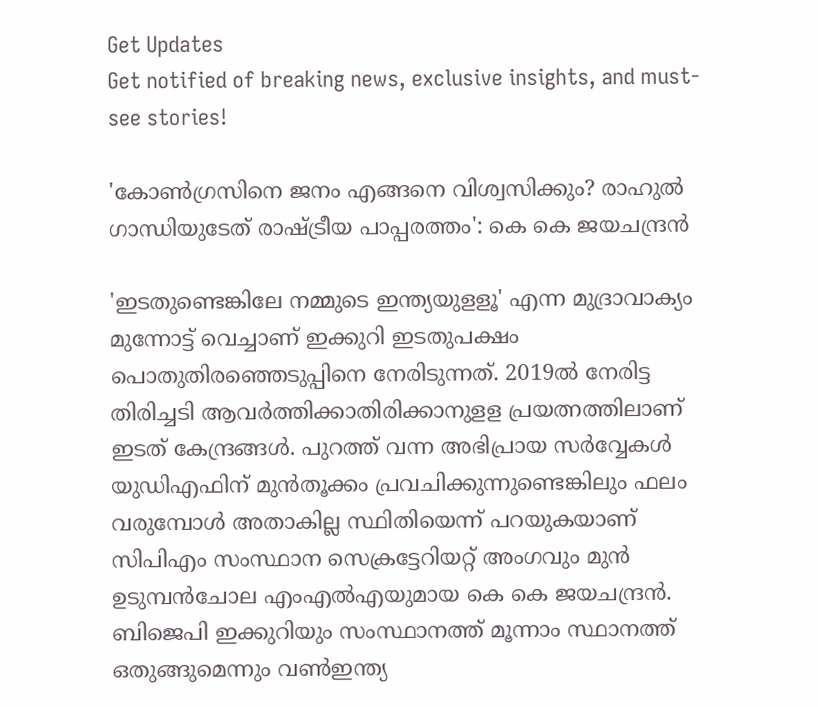Get Updates
Get notified of breaking news, exclusive insights, and must-see stories!

'കോൺഗ്രസിനെ ജനം എങ്ങനെ വിശ്വസിക്കും? രാഹുൽ ഗാന്ധിയുടേത് രാഷ്ട്രീയ പാപ്പരത്തം': കെ കെ ജയചന്ദ്രൻ

'ഇടതുണ്ടെങ്കിലേ നമ്മുടെ ഇന്ത്യയുളളൂ' എന്ന മുദ്രാവാക്യം മുന്നോട്ട് വെച്ചാണ് ഇക്കുറി ഇടതുപക്ഷം പൊതുതിരഞ്ഞെടുപ്പിനെ നേരിടുന്നത്. 2019ൽ നേരിട്ട തിരിച്ചടി ആവർത്തിക്കാതിരിക്കാനുളള പ്രയത്നത്തിലാണ് ഇടത് കേന്ദ്രങ്ങൾ. പുറത്ത് വന്ന അഭിപ്രായ സർവ്വേകൾ യുഡിഎഫിന് മുൻതൂക്കം പ്രവചിക്കുന്നുണ്ടെങ്കിലും ഫലം വരുമ്പോൾ അതാകില്ല സ്ഥിതിയെന്ന് പറയുകയാണ് സിപിഎം സംസ്ഥാന സെക്രട്ടേറിയറ്റ് അംഗവും മുൻ ഉടുമ്പൻചോല എംഎൽഎയുമായ കെ കെ ജയചന്ദ്രൻ. ബിജെപി ഇക്കുറിയും സംസ്ഥാനത്ത് മൂന്നാം സ്ഥാനത്ത് ഒതുങ്ങുമെന്നും വൺഇന്ത്യ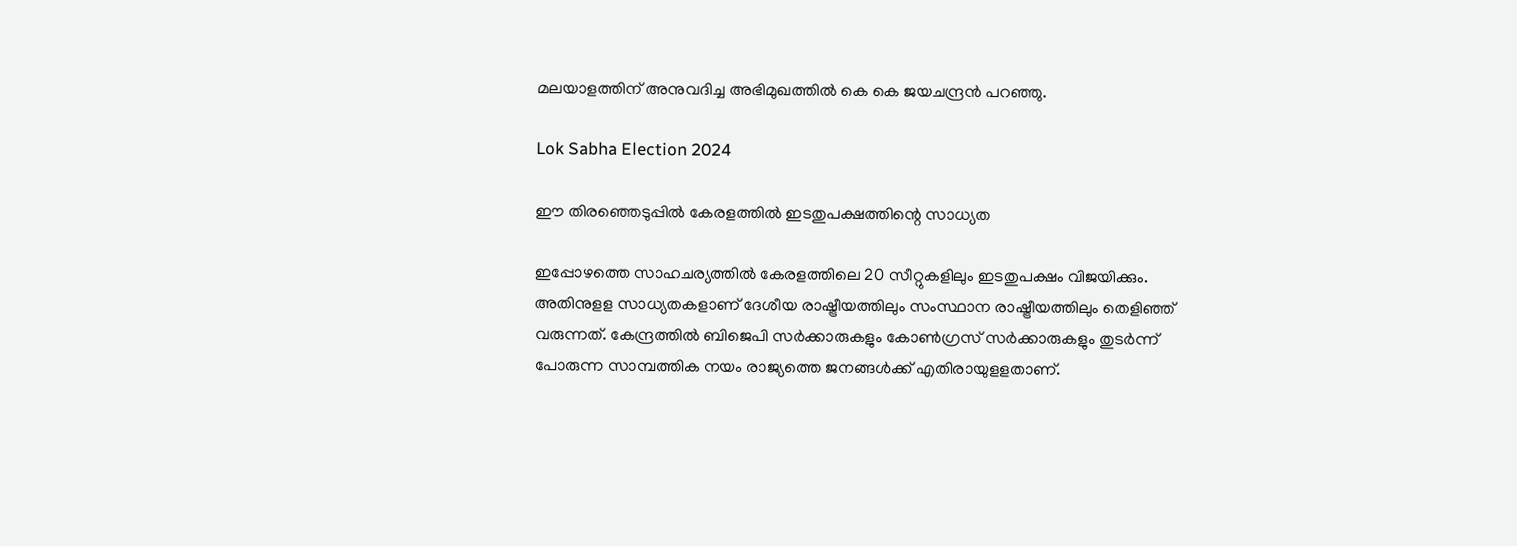മലയാളത്തിന് അനുവദിച്ച അഭിമുഖത്തിൽ കെ കെ ജയചന്ദ്രൻ പറഞ്ഞു.

Lok Sabha Election 2024

ഈ തിരഞ്ഞെടുപ്പില്‍ കേരളത്തില്‍ ഇടതുപക്ഷത്തിന്റെ സാധ്യത

ഇപ്പോഴത്തെ സാഹചര്യത്തില്‍ കേരളത്തിലെ 20 സീറ്റുകളിലും ഇടതുപക്ഷം വിജയിക്കും. അതിനുളള സാധ്യതകളാണ് ദേശീയ രാഷ്ട്രീയത്തിലും സംസ്ഥാന രാഷ്ട്രീയത്തിലും തെളിഞ്ഞ് വരുന്നത്. കേന്ദ്രത്തില്‍ ബിജെപി സര്‍ക്കാരുകളും കോണ്‍ഗ്രസ് സര്‍ക്കാരുകളും തുടര്‍ന്ന് പോരുന്ന സാമ്പത്തിക നയം രാജ്യത്തെ ജനങ്ങള്‍ക്ക് എതിരായുളളതാണ്.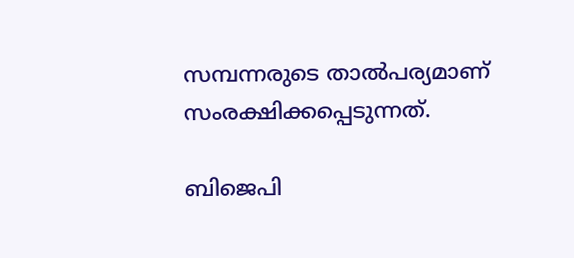സമ്പന്നരുടെ താല്‍പര്യമാണ് സംരക്ഷിക്കപ്പെടുന്നത്.

ബിജെപി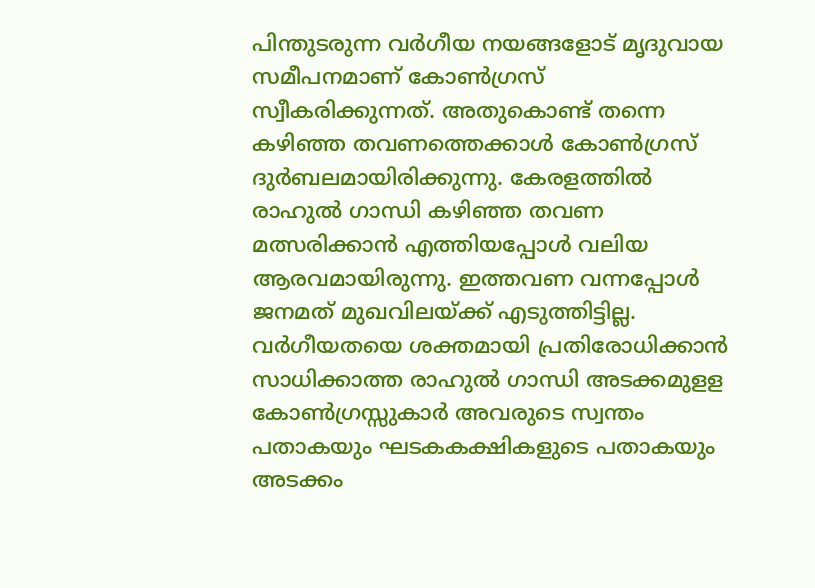പിന്തുടരുന്ന വര്‍ഗീയ നയങ്ങളോട് മൃദുവായ സമീപനമാണ് കോണ്‍ഗ്രസ് സ്വീകരിക്കുന്നത്. അതുകൊണ്ട് തന്നെ കഴിഞ്ഞ തവണത്തെക്കാള്‍ കോണ്‍ഗ്രസ് ദുര്‍ബലമായിരിക്കുന്നു. കേരളത്തില്‍ രാഹുല്‍ ഗാന്ധി കഴിഞ്ഞ തവണ മത്സരിക്കാന്‍ എത്തിയപ്പോള്‍ വലിയ ആരവമായിരുന്നു. ഇത്തവണ വന്നപ്പോള്‍ ജനമത് മുഖവിലയ്ക്ക് എടുത്തിട്ടില്ല. വര്‍ഗീയതയെ ശക്തമായി പ്രതിരോധിക്കാന്‍ സാധിക്കാത്ത രാഹുല്‍ ഗാന്ധി അടക്കമുളള കോണ്‍ഗ്രസ്സുകാര്‍ അവരുടെ സ്വന്തം പതാകയും ഘടകകക്ഷികളുടെ പതാകയും അടക്കം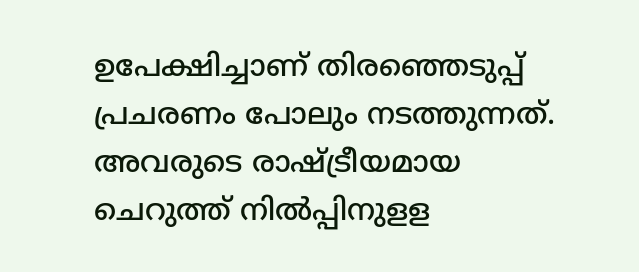ഉപേക്ഷിച്ചാണ് തിരഞ്ഞെടുപ്പ് പ്രചരണം പോലും നടത്തുന്നത്. അവരുടെ രാഷ്ട്രീയമായ ചെറുത്ത് നില്‍പ്പിനുളള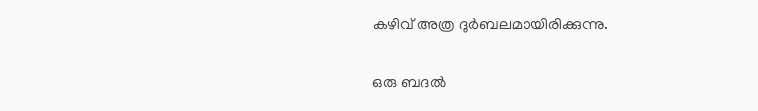കഴിവ് അത്ര ദുര്‍ബലമായിരിക്കുന്നു.

ഒരു ബദല്‍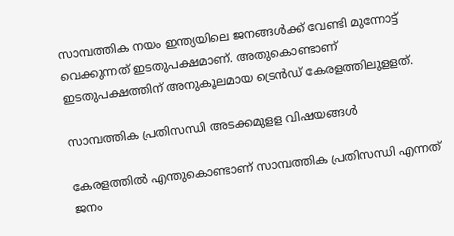സാമ്പത്തിക നയം ഇന്ത്യയിലെ ജനങ്ങള്‍ക്ക് വേണ്ടി മുന്നോട്ട് വെക്കുന്നത് ഇടതുപക്ഷമാണ്. അതുകൊണ്ടാണ് ഇടതുപക്ഷത്തിന് അനുകൂലമായ ട്രെന്‍ഡ് കേരളത്തിലുളളത്.

സാമ്പത്തിക പ്രതിസന്ധി അടക്കമുളള വിഷയങ്ങൾ

കേരളത്തില്‍ എന്തുകൊണ്ടാണ് സാമ്പത്തിക പ്രതിസന്ധി എന്നത് ജനം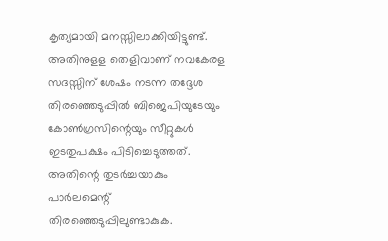കൃത്യമായി മനസ്സിലാക്കിയിട്ടുണ്ട്. അതിനുളള തെളിവാണ് നവകേരള സദസ്സിന് ശേഷം നടന്ന തദ്ദേശ തിരഞ്ഞെടുപ്പില്‍ ബിജെപിയുടേയും കോണ്‍ഗ്രസിന്റെയും സീറ്റുകള്‍ ഇടതുപക്ഷം പിടിച്ചെടുത്തത്. അതിന്റെ തുടര്‍ച്ചയാകും പാര്‍ലമെന്റ് തിരഞ്ഞെടുപ്പിലുണ്ടാകുക.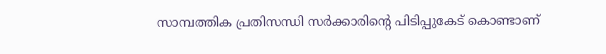സാമ്പത്തിക പ്രതിസന്ധി സര്‍ക്കാരിന്റെ പിടിപ്പുകേട് കൊണ്ടാണ്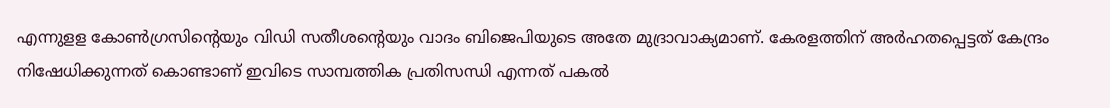എന്നുളള കോണ്‍ഗ്രസിന്റെയും വിഡി സതീശന്റെയും വാദം ബിജെപിയുടെ അതേ മുദ്രാവാക്യമാണ്. കേരളത്തിന് അര്‍ഹതപ്പെട്ടത് കേന്ദ്രം നിഷേധിക്കുന്നത് കൊണ്ടാണ് ഇവിടെ സാമ്പത്തിക പ്രതിസന്ധി എന്നത് പകല്‍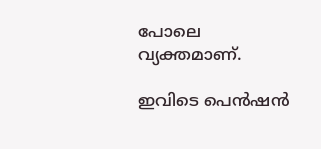പോലെ വ്യക്തമാണ്.

ഇവിടെ പെന്‍ഷന്‍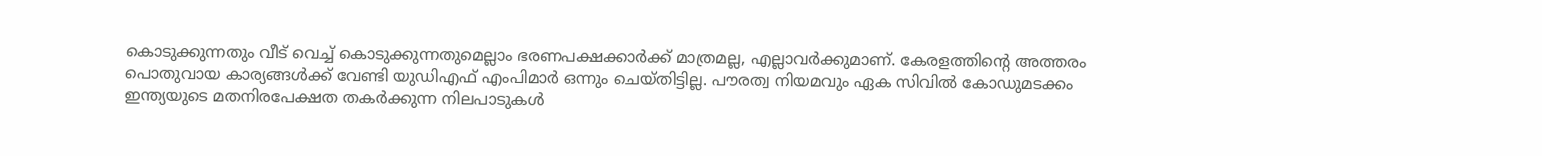കൊടുക്കുന്നതും വീട് വെച്ച് കൊടുക്കുന്നതുമെല്ലാം ഭരണപക്ഷക്കാര്‍ക്ക് മാത്രമല്ല, എല്ലാവര്‍ക്കുമാണ്. കേരളത്തിന്റെ അത്തരം പൊതുവായ കാര്യങ്ങള്‍ക്ക് വേണ്ടി യുഡിഎഫ് എംപിമാര്‍ ഒന്നും ചെയ്തിട്ടില്ല. പൗരത്വ നിയമവും ഏക സിവില്‍ കോഡുമടക്കം ഇന്ത്യയുടെ മതനിരപേക്ഷത തകര്‍ക്കുന്ന നിലപാടുകള്‍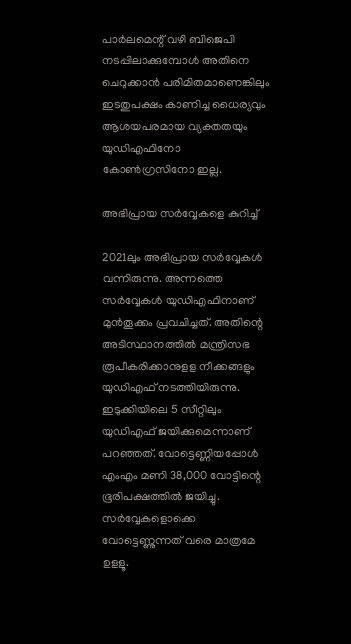പാര്‍ലമെന്റ് വഴി ബിജെപി നടപ്പിലാക്കുമ്പോള്‍ അതിനെ ചെറുക്കാന്‍ പരിമിതമാണെങ്കിലും ഇടതുപക്ഷം കാണിച്ച ധൈര്യവും ആശയപരമായ വ്യക്തതയും യുഡിഎഫിനോ കോണ്‍ഗ്രസിനോ ഇല്ല.

അഭിപ്രായ സർവ്വേകളെ കുറിച്ച്

2021ലും അഭിപ്രായ സര്‍വ്വേകള്‍ വന്നിരുന്നു. അന്നത്തെ സര്‍വ്വേകള്‍ യുഡിഎഫിനാണ് മുന്‍തൂക്കം പ്രവചിച്ചത്. അതിന്റെ അടിസ്ഥാനത്തില്‍ മന്ത്രിസഭ രൂപീകരിക്കാനുളള നീക്കങ്ങളും യുഡിഎഫ് നടത്തിയിരുന്നു. ഇടുക്കിയിലെ 5 സീറ്റിലും യുഡിഎഫ് ജയിക്കുമെന്നാണ് പറഞ്ഞത്. വോട്ടെണ്ണിയപ്പോള്‍ എംഎം മണി 38,000 വോട്ടിന്റെ ഭൂരിപക്ഷത്തില്‍ ജയിച്ചു. സര്‍വ്വേകളൊക്കെ വോട്ടെണ്ണുന്നത് വരെ മാത്രമേ ഉളളൂ.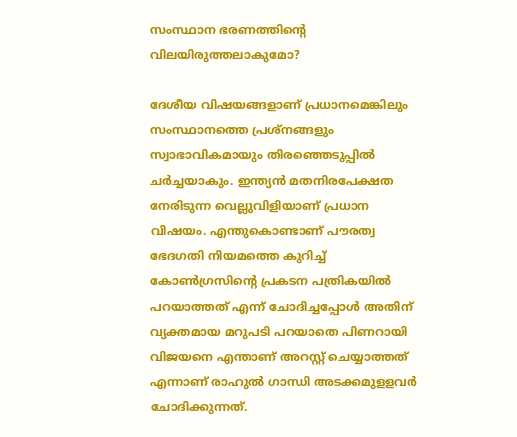സംസ്ഥാന ഭരണത്തിന്റെ വിലയിരുത്തലാകുമോ?

ദേശീയ വിഷയങ്ങളാണ് പ്രധാനമെങ്കിലും സംസ്ഥാനത്തെ പ്രശ്‌നങ്ങളും സ്വാഭാവികമായും തിരഞ്ഞെടുപ്പില്‍ ചര്‍ച്ചയാകും. ഇന്ത്യന്‍ മതനിരപേക്ഷത നേരിടുന്ന വെല്ലുവിളിയാണ് പ്രധാന വിഷയം. എന്തുകൊണ്ടാണ് പൗരത്വ ഭേദഗതി നിയമത്തെ കുറിച്ച് കോണ്‍ഗ്രസിന്റെ പ്രകടന പത്രികയില്‍ പറയാത്തത് എന്ന് ചോദിച്ചപ്പോള്‍ അതിന് വ്യക്തമായ മറുപടി പറയാതെ പിണറായി വിജയനെ എന്താണ് അറസ്റ്റ് ചെയ്യാത്തത് എന്നാണ് രാഹുല്‍ ഗാന്ധി അടക്കമുളളവര്‍ ചോദിക്കുന്നത്.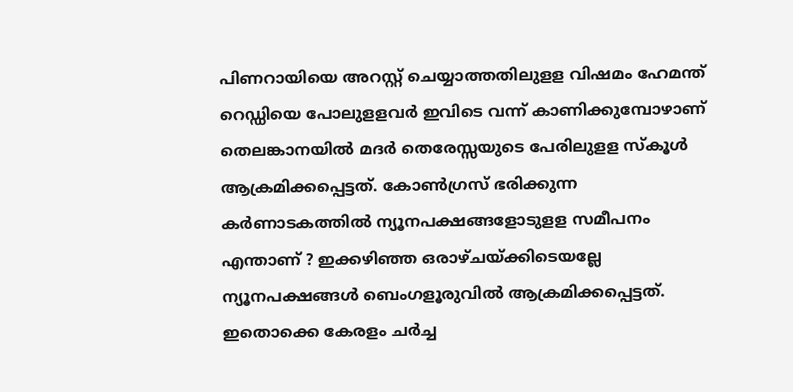പിണറായിയെ അറസ്റ്റ് ചെയ്യാത്തതിലുളള വിഷമം ഹേമന്ത് റെഡ്ഡിയെ പോലുളളവര്‍ ഇവിടെ വന്ന് കാണിക്കുമ്പോഴാണ് തെലങ്കാനയില്‍ മദര്‍ തെരേസ്സയുടെ പേരിലുളള സ്‌കൂള്‍ ആക്രമിക്കപ്പെട്ടത്. കോണ്‍ഗ്രസ് ഭരിക്കുന്ന കര്‍ണാടകത്തില്‍ ന്യൂനപക്ഷങ്ങളോടുളള സമീപനം എന്താണ് ? ഇക്കഴിഞ്ഞ ഒരാഴ്ചയ്ക്കിടെയല്ലേ ന്യൂനപക്ഷങ്ങള്‍ ബെംഗളൂരുവില്‍ ആക്രമിക്കപ്പെട്ടത്. ഇതൊക്കെ കേരളം ചര്‍ച്ച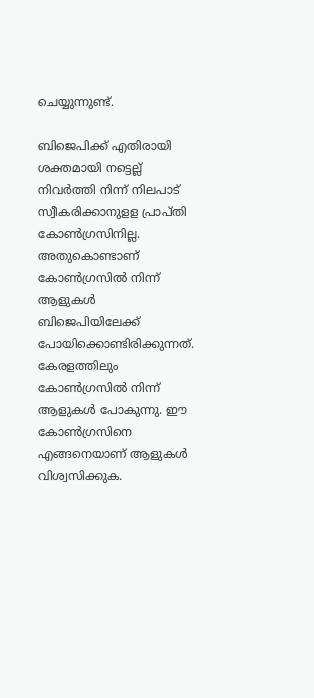ചെയ്യുന്നുണ്ട്.

ബിജെപിക്ക് എതിരായി ശക്തമായി നട്ടെല്ല് നിവര്‍ത്തി നിന്ന് നിലപാട് സ്വീകരിക്കാനുളള പ്രാപ്തി കോണ്‍ഗ്രസിനില്ല. അതുകൊണ്ടാണ് കോണ്‍ഗ്രസില്‍ നിന്ന് ആളുകള്‍ ബിജെപിയിലേക്ക് പോയിക്കൊണ്ടിരിക്കുന്നത്. കേരളത്തിലും കോണ്‍ഗ്രസില്‍ നിന്ന് ആളുകള്‍ പോകുന്നു. ഈ കോണ്‍ഗ്രസിനെ എങ്ങനെയാണ് ആളുകള്‍ വിശ്വസിക്കുക.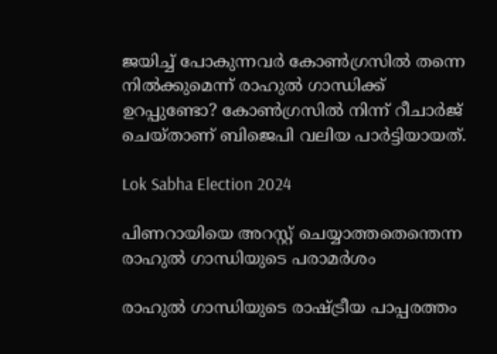ജയിച്ച് പോകുന്നവര്‍ കോണ്‍ഗ്രസില്‍ തന്നെ നില്‍ക്കുമെന്ന് രാഹുല്‍ ഗാന്ധിക്ക് ഉറപ്പുണ്ടോ? കോണ്‍ഗ്രസില്‍ നിന്ന് റീചാര്‍ജ് ചെയ്താണ് ബിജെപി വലിയ പാര്‍ട്ടിയായത്.

Lok Sabha Election 2024

പിണറായിയെ അറസ്റ്റ് ചെയ്യാത്തതെന്തെന്ന രാഹുല്‍ ഗാന്ധിയുടെ പരാമർശം

രാഹുല്‍ ഗാന്ധിയുടെ രാഷ്ട്രീയ പാപ്പരത്തം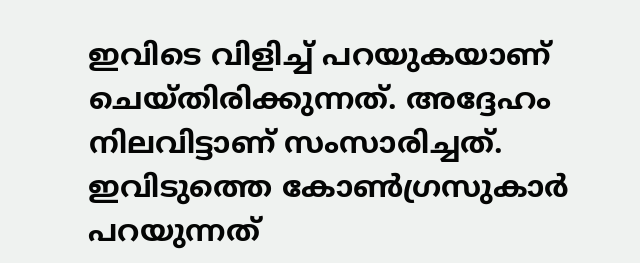ഇവിടെ വിളിച്ച് പറയുകയാണ് ചെയ്തിരിക്കുന്നത്. അദ്ദേഹം നിലവിട്ടാണ് സംസാരിച്ചത്. ഇവിടുത്തെ കോണ്‍ഗ്രസുകാര്‍ പറയുന്നത്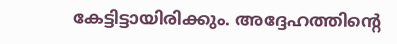കേട്ടിട്ടായിരിക്കും. അദ്ദേഹത്തിന്റെ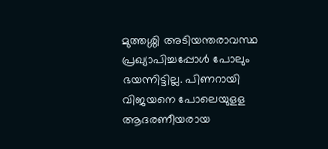മുത്തശ്ശി അടിയന്തരാവസ്ഥ പ്രഖ്യാപിച്ചപ്പോള്‍ പോലും ഭയന്നിട്ടില്ല. പിണറായി വിജയനെ പോലെയുളള ആദരണീയരായ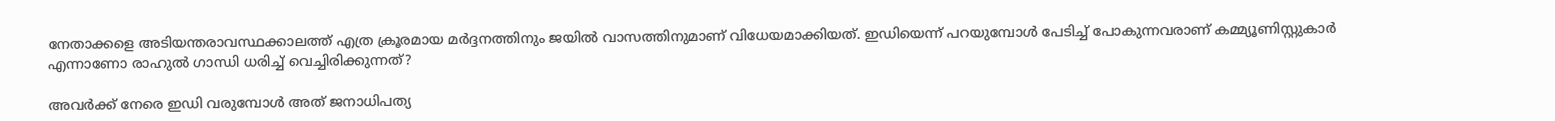നേതാക്കളെ അടിയന്തരാവസ്ഥക്കാലത്ത് എത്ര ക്രൂരമായ മര്‍ദ്ദനത്തിനും ജയില്‍ വാസത്തിനുമാണ് വിധേയമാക്കിയത്. ഇഡിയെന്ന് പറയുമ്പോള്‍ പേടിച്ച് പോകുന്നവരാണ് കമ്മ്യൂണിസ്റ്റുകാര്‍ എന്നാണോ രാഹുല്‍ ഗാന്ധി ധരിച്ച് വെച്ചിരിക്കുന്നത്?

അവര്‍ക്ക് നേരെ ഇഡി വരുമ്പോള്‍ അത് ജനാധിപത്യ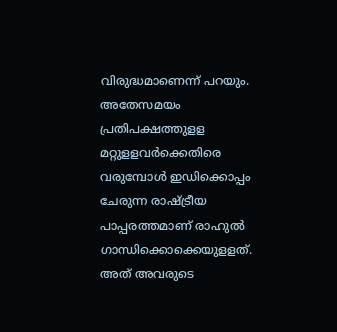വിരുദ്ധമാണെന്ന് പറയും. അതേസമയം പ്രതിപക്ഷത്തുളള മറ്റുളളവര്‍ക്കെതിരെ വരുമ്പോള്‍ ഇഡിക്കൊപ്പം ചേരുന്ന രാഷ്ട്രീയ പാപ്പരത്തമാണ് രാഹുല്‍ ഗാന്ധിക്കൊക്കെയുളളത്. അത് അവരുടെ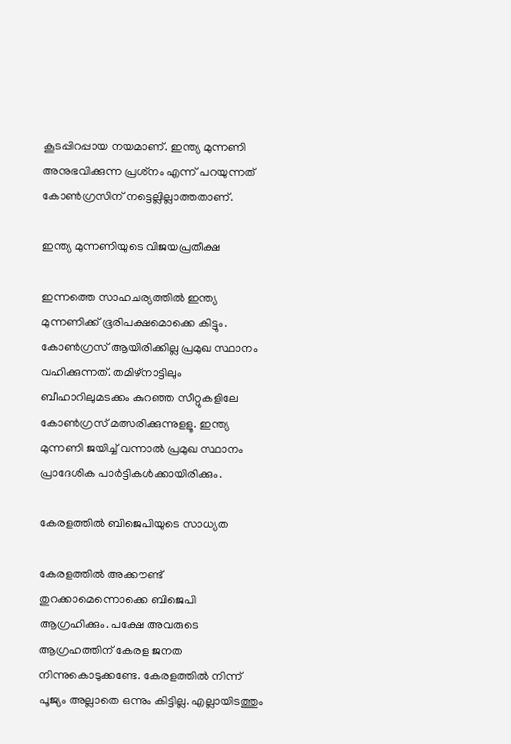കൂടപ്പിറപ്പായ നയമാണ്. ഇന്ത്യ മുന്നണി അനുഭവിക്കുന്ന പ്രശ്‌നം എന്ന് പറയുന്നത് കോണ്‍ഗ്രസിന് നട്ടെല്ലില്ലാത്തതാണ്.

ഇന്ത്യ മുന്നണിയുടെ വിജയപ്രതീക്ഷ

ഇന്നത്തെ സാഹചര്യത്തില്‍ ഇന്ത്യ മുന്നണിക്ക് ഭൂരിപക്ഷമൊക്കെ കിട്ടും. കോണ്‍ഗ്രസ് ആയിരിക്കില്ല പ്രമുഖ സ്ഥാനം വഹിക്കുന്നത്. തമിഴ്‌നാട്ടിലും ബീഹാറിലുമടക്കം കുറഞ്ഞ സീറ്റുകളിലേ കോണ്‍ഗ്രസ് മത്സരിക്കുന്നുളളൂ. ഇന്ത്യ മുന്നണി ജയിച്ച് വന്നാല്‍ പ്രമുഖ സ്ഥാനം പ്രാദേശിക പാര്‍ട്ടികള്‍ക്കായിരിക്കും.

കേരളത്തിൽ ബിജെപിയുടെ സാധ്യത

കേരളത്തില്‍ അക്കൗണ്ട് തുറക്കാമെന്നൊക്കെ ബിജെപി ആഗ്രഹിക്കും. പക്ഷേ അവരുടെ ആഗ്രഹത്തിന് കേരള ജനത നിന്നുകൊടുക്കണ്ടേ. കേരളത്തില്‍ നിന്ന് പൂജ്യം അല്ലാതെ ഒന്നും കിട്ടില്ല. എല്ലായിടത്തും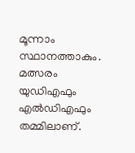മൂന്നാം സ്ഥാനത്താകും. മത്സരം യുഡിഎഫും എല്‍ഡിഎഫും തമ്മിലാണ്.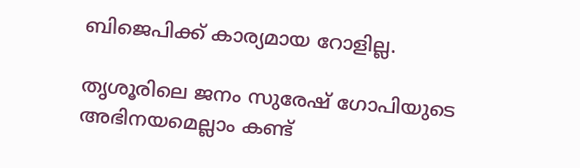ബിജെപിക്ക് കാര്യമായ റോളില്ല.

തൃശൂരിലെ ജനം സുരേഷ് ഗോപിയുടെ അഭിനയമെല്ലാം കണ്ട്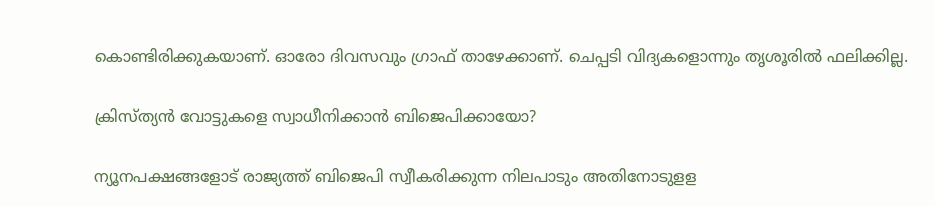കൊണ്ടിരിക്കുകയാണ്. ഓരോ ദിവസവും ഗ്രാഫ് താഴേക്കാണ്. ചെപ്പടി വിദ്യകളൊന്നും തൃശൂരില്‍ ഫലിക്കില്ല.

ക്രിസ്ത്യന്‍ വോട്ടുകളെ സ്വാധീനിക്കാന്‍ ബിജെപിക്കായോ?

ന്യൂനപക്ഷങ്ങളോട് രാജ്യത്ത് ബിജെപി സ്വീകരിക്കുന്ന നിലപാടും അതിനോടുളള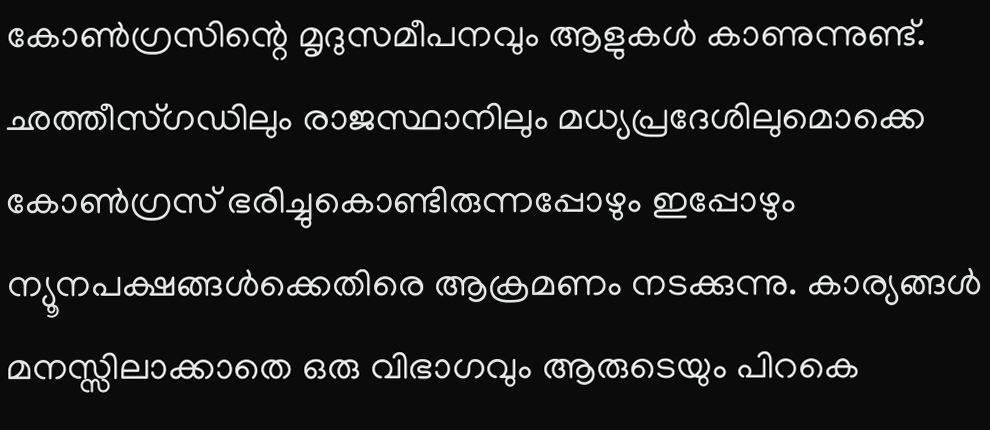കോണ്‍ഗ്രസിന്റെ മൃദുസമീപനവും ആളുകള്‍ കാണുന്നുണ്ട്. ഛത്തീസ്ഗഡിലും രാജസ്ഥാനിലും മധ്യപ്രദേശിലുമൊക്കെ കോണ്‍ഗ്രസ് ഭരിച്ചുകൊണ്ടിരുന്നപ്പോഴും ഇപ്പോഴും ന്യൂനപക്ഷങ്ങള്‍ക്കെതിരെ ആക്രമണം നടക്കുന്നു. കാര്യങ്ങള്‍ മനസ്സിലാക്കാതെ ഒരു വിഭാഗവും ആരുടെയും പിറകെ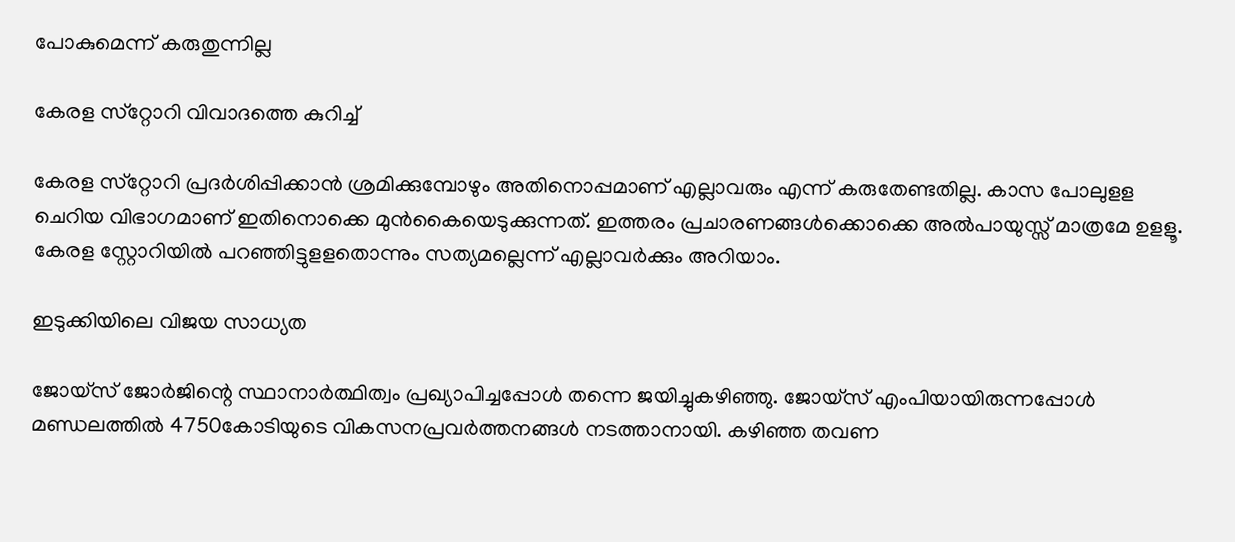പോകുമെന്ന് കരുതുന്നില്ല

കേരള സ്‌റ്റോറി വിവാദത്തെ കുറിച്ച്

കേരള സ്‌റ്റോറി പ്രദര്‍ശിപ്പിക്കാന്‍ ശ്രമിക്കുമ്പോഴും അതിനൊപ്പമാണ് എല്ലാവരും എന്ന് കരുതേണ്ടതില്ല. കാസ പോലുളള ചെറിയ വിഭാഗമാണ് ഇതിനൊക്കെ മുന്‍കൈയെടുക്കുന്നത്. ഇത്തരം പ്രചാരണങ്ങള്‍ക്കൊക്കെ അല്‍പായുസ്സ് മാത്രമേ ഉളളൂ. കേരള സ്റ്റോറിയില്‍ പറഞ്ഞിട്ടുളളതൊന്നും സത്യമല്ലെന്ന് എല്ലാവര്‍ക്കും അറിയാം.

ഇടുക്കിയിലെ വിജയ സാധ്യത

ജോയ്‌സ് ജോര്‍ജിന്റെ സ്ഥാനാര്‍ത്ഥിത്വം പ്രഖ്യാപിച്ചപ്പോള്‍ തന്നെ ജയിച്ചുകഴിഞ്ഞു. ജോയ്‌സ് എംപിയായിരുന്നപ്പോള്‍ മണ്ഡലത്തില്‍ 4750കോടിയുടെ വികസനപ്രവര്‍ത്തനങ്ങള്‍ നടത്താനായി. കഴിഞ്ഞ തവണ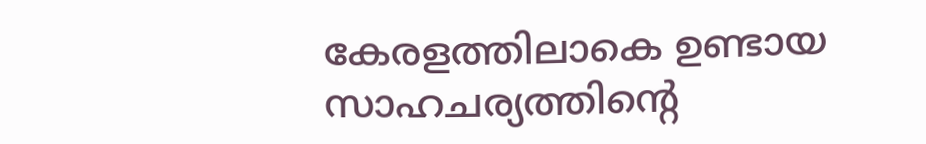കേരളത്തിലാകെ ഉണ്ടായ സാഹചര്യത്തിന്റെ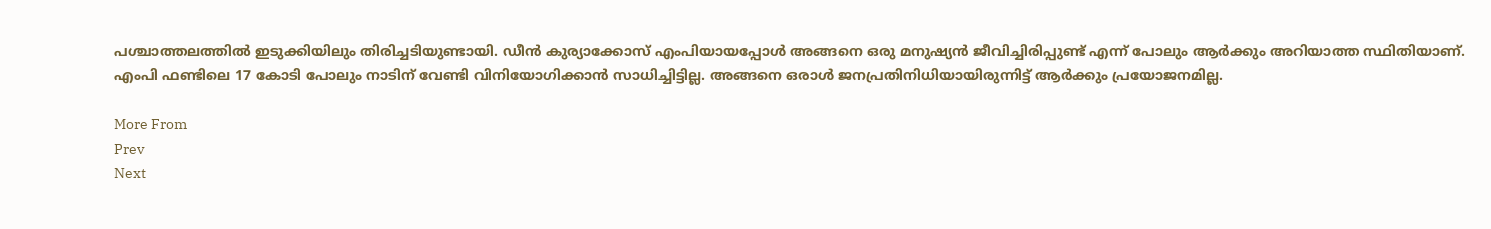പശ്ചാത്തലത്തില്‍ ഇടുക്കിയിലും തിരിച്ചടിയുണ്ടായി. ഡീന്‍ കുര്യാക്കോസ് എംപിയായപ്പോള്‍ അങ്ങനെ ഒരു മനുഷ്യന്‍ ജീവിച്ചിരിപ്പുണ്ട് എന്ന് പോലും ആര്‍ക്കും അറിയാത്ത സ്ഥിതിയാണ്. എംപി ഫണ്ടിലെ 17 കോടി പോലും നാടിന് വേണ്ടി വിനിയോഗിക്കാന്‍ സാധിച്ചിട്ടില്ല. അങ്ങനെ ഒരാള്‍ ജനപ്രതിനിധിയായിരുന്നിട്ട് ആര്‍ക്കും പ്രയോജനമില്ല.

More From
Prev
Next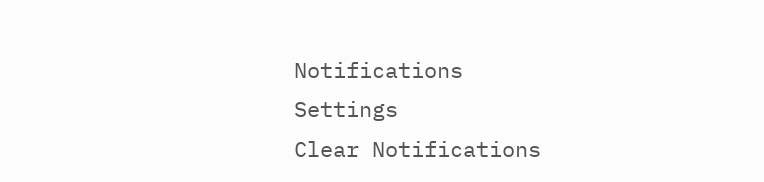Notifications
Settings
Clear Notifications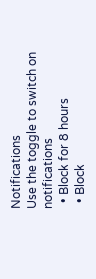Notifications
Use the toggle to switch on notifications
  • Block for 8 hours
  • Block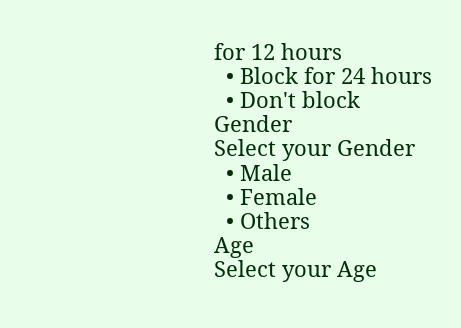for 12 hours
  • Block for 24 hours
  • Don't block
Gender
Select your Gender
  • Male
  • Female
  • Others
Age
Select your Age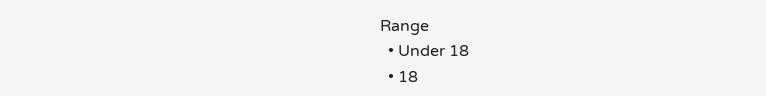Range
  • Under 18
  • 18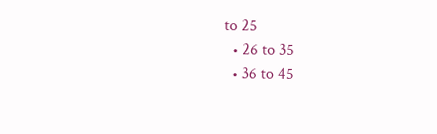to 25
  • 26 to 35
  • 36 to 45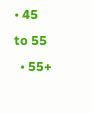• 45 to 55
  • 55+